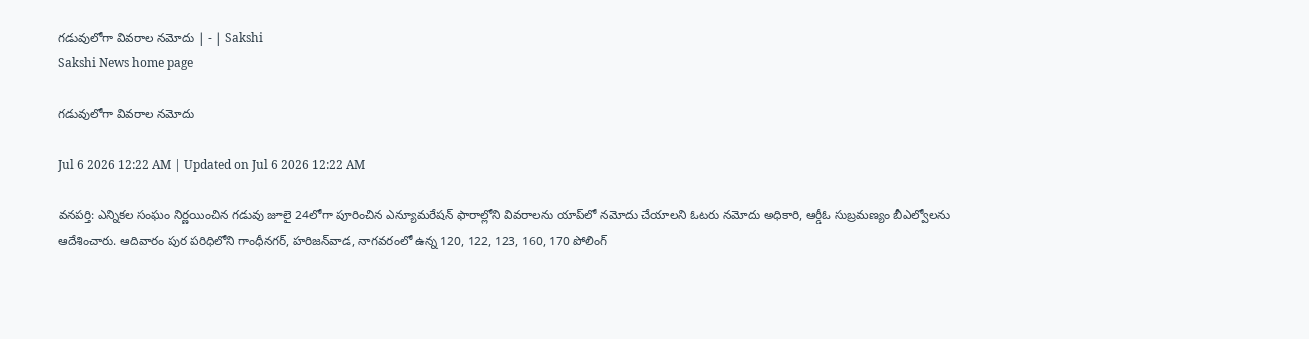గడువులోగా వివరాల నమోదు | - | Sakshi
Sakshi News home page

గడువులోగా వివరాల నమోదు

Jul 6 2026 12:22 AM | Updated on Jul 6 2026 12:22 AM

వనపర్తి: ఎన్నికల సంఘం నిర్ణయించిన గడువు జూలై 24లోగా పూరించిన ఎన్యూమరేషన్‌ ఫారాల్లోని వివరాలను యాప్‌లో నమోదు చేయాలని ఓటరు నమోదు అధికారి, ఆర్డీఓ సుబ్రమణ్యం బీఎల్వోలను ఆదేశించారు. ఆదివారం పుర పరిధిలోని గాంధీనగర్‌, హరిజన్‌వాడ, నాగవరంలో ఉన్న 120, 122, 123, 160, 170 పోలింగ్‌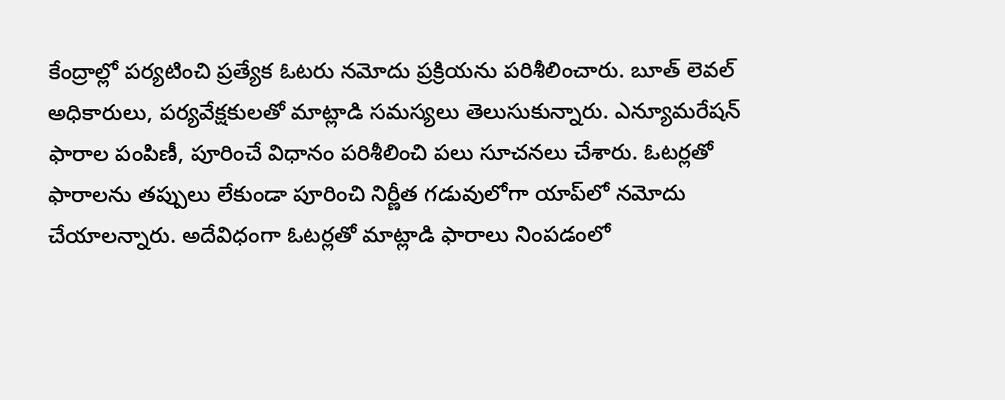కేంద్రాల్లో పర్యటించి ప్రత్యేక ఓటరు నమోదు ప్రక్రియను పరిశీలించారు. బూత్‌ లెవల్‌ అధికారులు, పర్యవేక్షకులతో మాట్లాడి సమస్యలు తెలుసుకున్నారు. ఎన్యూమరేషన్‌ ఫారాల పంపిణీ, పూరించే విధానం పరిశీలించి పలు సూచనలు చేశారు. ఓటర్లతో ఫారాలను తప్పులు లేకుండా పూరించి నిర్ణీత గడువులోగా యాప్‌లో నమోదు చేయాలన్నారు. అదేవిధంగా ఓటర్లతో మాట్లాడి ఫారాలు నింపడంలో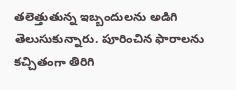తలెత్తుతున్న ఇబ్బందులను అడిగి తెలుసుకున్నారు. పూరించిన ఫారాలను కచ్చితంగా తిరిగి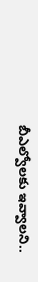బీఎల్వోలకు ఇవ్వాలని..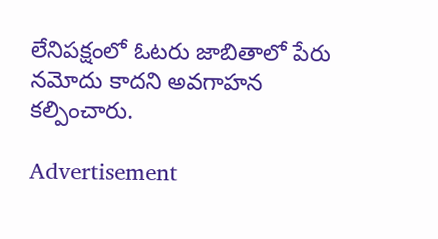లేనిపక్షంలో ఓటరు జాబితాలో పేరు నమోదు కాదని అవగాహన కల్పించారు.

Advertisement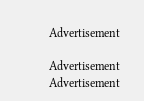Advertisement

Advertisement
Advertisement